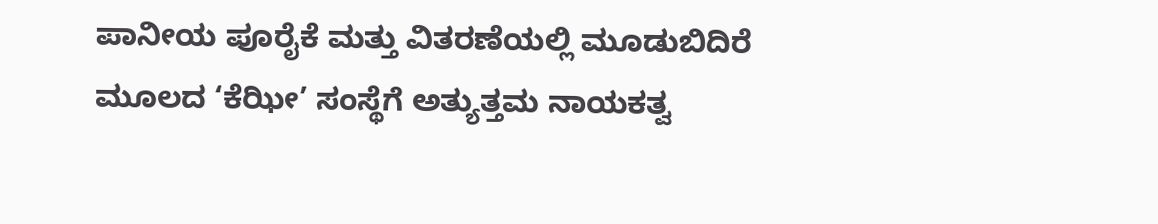ಪಾನೀಯ ಪೂರೈಕೆ ಮತ್ತು ವಿತರಣೆಯಲ್ಲಿ ಮೂಡುಬಿದಿರೆ ಮೂಲದ ‘ಕೆಝೀ’ ಸಂಸ್ಥೆಗೆ ಅತ್ಯುತ್ತಮ ನಾಯಕತ್ವ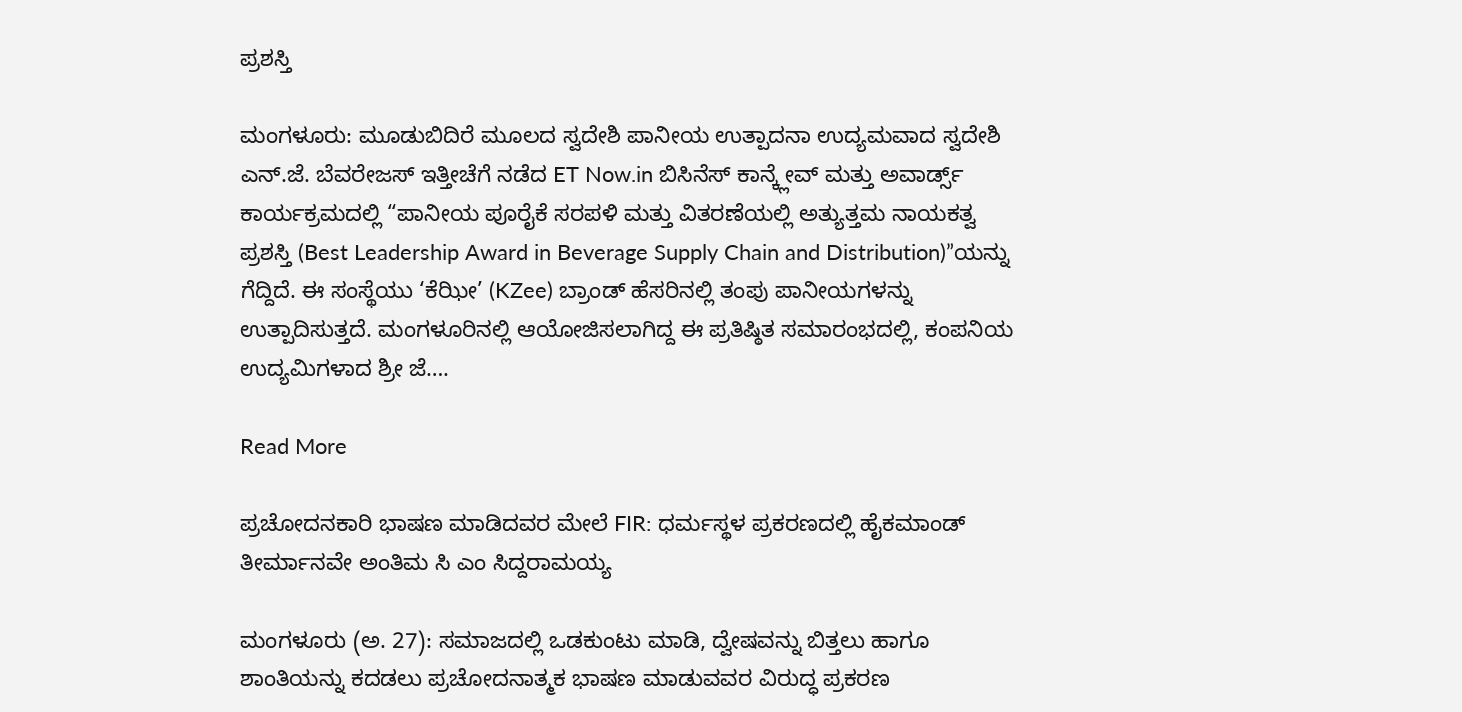ಪ್ರಶಸ್ತಿ

ಮಂಗಳೂರು: ಮೂಡುಬಿದಿರೆ ಮೂಲದ ಸ್ವದೇಶಿ ಪಾನೀಯ ಉತ್ಪಾದನಾ ಉದ್ಯಮವಾದ ಸ್ವದೇಶಿ ಎನ್.ಜೆ. ಬೆವರೇಜಸ್ ಇತ್ತೀಚೆಗೆ ನಡೆದ ET Now.in ಬಿಸಿನೆಸ್ ಕಾನ್ಕ್ಲೇವ್ ಮತ್ತು ಅವಾರ್ಡ್ಸ್ ಕಾರ್ಯಕ್ರಮದಲ್ಲಿ “ಪಾನೀಯ ಪೂರೈಕೆ ಸರಪಳಿ ಮತ್ತು ವಿತರಣೆಯಲ್ಲಿ ಅತ್ಯುತ್ತಮ ನಾಯಕತ್ವ ಪ್ರಶಸ್ತಿ (Best Leadership Award in Beverage Supply Chain and Distribution)”ಯನ್ನು ಗೆದ್ದಿದೆ. ಈ ಸಂಸ್ಥೆಯು ‘ಕೆಝೀ’ (KZee) ಬ್ರಾಂಡ್ ಹೆಸರಿನಲ್ಲಿ ತಂಪು ಪಾನೀಯಗಳನ್ನು ಉತ್ಪಾದಿಸುತ್ತದೆ. ಮಂಗಳೂರಿನಲ್ಲಿ ಆಯೋಜಿಸಲಾಗಿದ್ದ ಈ ಪ್ರತಿಷ್ಠಿತ ಸಮಾರಂಭದಲ್ಲಿ, ಕಂಪನಿಯ ಉದ್ಯಮಿಗಳಾದ ಶ್ರೀ ಜೆ….

Read More

ಪ್ರಚೋದನಕಾರಿ ಭಾಷಣ ಮಾಡಿದವರ ಮೇಲೆ FIR: ಧರ್ಮಸ್ಥಳ ಪ್ರಕರಣದಲ್ಲಿ ಹೈಕಮಾಂಡ್ ತೀರ್ಮಾನವೇ ಅಂತಿಮ ಸಿ ಎಂ ಸಿದ್ದರಾಮಯ್ಯ

ಮಂಗಳೂರು (ಅ. 27): ಸಮಾಜದಲ್ಲಿ ಒಡಕುಂಟು ಮಾಡಿ, ದ್ವೇಷವನ್ನು ಬಿತ್ತಲು ಹಾಗೂ ಶಾಂತಿಯನ್ನು ಕದಡಲು ಪ್ರಚೋದನಾತ್ಮಕ ಭಾಷಣ ಮಾಡುವವರ ವಿರುದ್ಧ ಪ್ರಕರಣ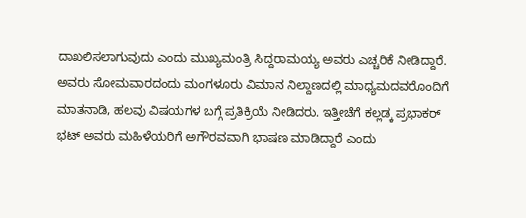ದಾಖಲಿಸಲಾಗುವುದು ಎಂದು ಮುಖ್ಯಮಂತ್ರಿ ಸಿದ್ದರಾಮಯ್ಯ ಅವರು ಎಚ್ಚರಿಕೆ ನೀಡಿದ್ದಾರೆ. ಅವರು ಸೋಮವಾರದಂದು ಮಂಗಳೂರು ವಿಮಾನ ನಿಲ್ದಾಣದಲ್ಲಿ ಮಾಧ್ಯಮದವರೊಂದಿಗೆ ಮಾತನಾಡಿ, ಹಲವು ವಿಷಯಗಳ ಬಗ್ಗೆ ಪ್ರತಿಕ್ರಿಯೆ ನೀಡಿದರು. ಇತ್ತೀಚೆಗೆ ಕಲ್ಲಡ್ಕ ಪ್ರಭಾಕರ್ ಭಟ್ ಅವರು ಮಹಿಳೆಯರಿಗೆ ಅಗೌರವವಾಗಿ ಭಾಷಣ ಮಾಡಿದ್ದಾರೆ ಎಂದು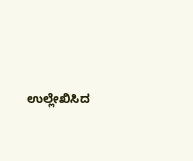ಉಲ್ಲೇಖಿಸಿದ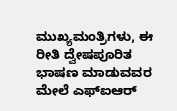ಮುಖ್ಯಮಂತ್ರಿಗಳು, ಈ ರೀತಿ ದ್ವೇಷಪೂರಿತ ಭಾಷಣ ಮಾಡುವವರ ಮೇಲೆ ಎಫ್‌ಐಆರ್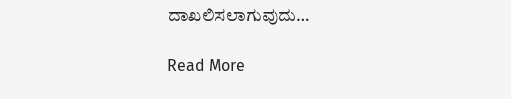ದಾಖಲಿಸಲಾಗುವುದು…

Read More